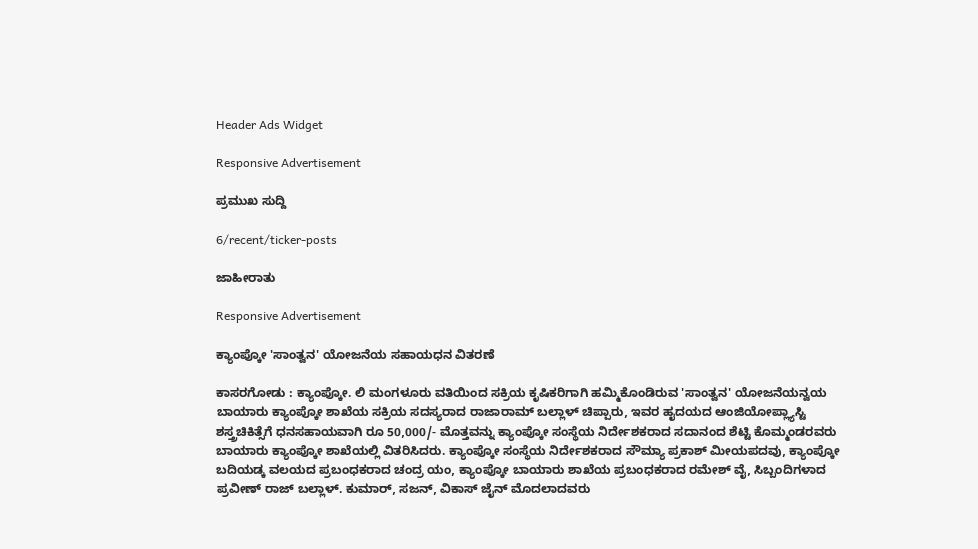Header Ads Widget

Responsive Advertisement

ಪ್ರಮುಖ ಸುದ್ದಿ

6/recent/ticker-posts

ಜಾಹೀರಾತು

Responsive Advertisement

ಕ್ಯಾಂಪ್ಕೋ 'ಸಾಂತ್ವನ' ಯೋಜನೆಯ ಸಹಾಯಧನ ವಿತರಣೆ

ಕಾಸರಗೋಡು : ಕ್ಯಾಂಪ್ಕೋ. ಲಿ ಮಂಗಳೂರು ವತಿಯಿಂದ ಸಕ್ರಿಯ ಕೃಷಿಕರಿಗಾಗಿ ಹಮ್ಮಿಕೊಂಡಿರುವ 'ಸಾಂತ್ವನ' ಯೋಜನೆಯನ್ವಯ ಬಾಯಾರು ಕ್ಯಾಂಪ್ಕೋ ಶಾಖೆಯ ಸಕ್ರಿಯ ಸದಸ್ಯರಾದ ರಾಜಾರಾಮ್ ಬಲ್ಲಾಳ್ ಚಿಪ್ಪಾರು, ಇವರ ಹೖದಯದ ಆಂಜಿಯೋಪ್ಲ್ಯಾಸ್ಟಿ ಶಸ್ತ್ರಚಿಕಿತ್ಸೆಗೆ ಧನಸಹಾಯವಾಗಿ ರೂ 50,000/- ಮೊತ್ತವನ್ನು ಕ್ಯಾಂಪ್ಕೋ ಸಂಸ್ಥೆಯ ನಿರ್ದೇಶಕರಾದ ಸದಾನಂದ ಶೆಟ್ಟಿ ಕೊಮ್ಮಂಡರವರು ಬಾಯಾರು ಕ್ಯಾಂಪ್ಕೋ ಶಾಖೆಯಲ್ಲಿ ವಿತರಿಸಿದರು. ಕ್ಯಾಂಪ್ಕೋ ಸಂಸ್ಥೆಯ ನಿರ್ದೇಶಕರಾದ ಸೌಮ್ಯಾ ಪ್ರಕಾಶ್ ಮೀಯಪದವು, ಕ್ಯಾಂಪ್ಕೋ ಬದಿಯಡ್ಕ ವಲಯದ ಪ್ರಬಂಧಕರಾದ ಚಂದ್ರ ಯಂ, ಕ್ಯಾಂಪ್ಕೋ ಬಾಯಾರು ಶಾಖೆಯ ಪ್ರಬಂಧಕರಾದ ರಮೇಶ್ ವೈ, ಸಿಬ್ಬಂದಿಗಳಾದ ಪ್ರವೀಣ್ ರಾಜ್ ಬಲ್ಲಾಳ್. ಕುಮಾರ್, ಸಜನ್, ವಿಕಾಸ್ ಜೈನ್ ಮೊದಲಾದವರು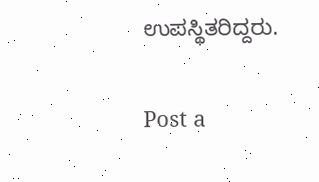ಉಪಸ್ಥಿತರಿದ್ದರು.

Post a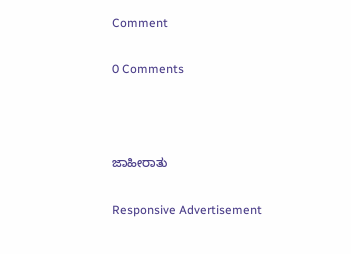Comment

0 Comments



ಜಾಹೀರಾತು

Responsive Advertisement